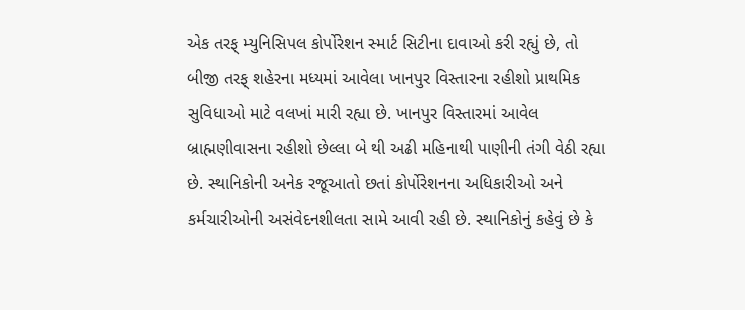એક તરફ્ મ્યુનિસિપલ કોર્પોરેશન સ્માર્ટ સિટીના દાવાઓ કરી રહ્યું છે, તો બીજી તરફ્ શહેરના મધ્યમાં આવેલા ખાનપુર વિસ્તારના રહીશો પ્રાથમિક સુવિધાઓ માટે વલખાં મારી રહ્યા છે. ખાનપુર વિસ્તારમાં આવેલ બ્રાહ્મણીવાસના રહીશો છેલ્લા બે થી અઢી મહિનાથી પાણીની તંગી વેઠી રહ્યા છે. સ્થાનિકોની અનેક રજૂઆતો છતાં કોર્પોરેશનના અધિકારીઓ અને કર્મચારીઓની અસંવેદનશીલતા સામે આવી રહી છે. સ્થાનિકોનું કહેવું છે કે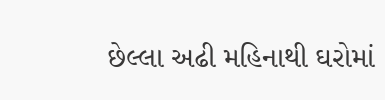છેલ્લા અઢી મહિનાથી ઘરોમાં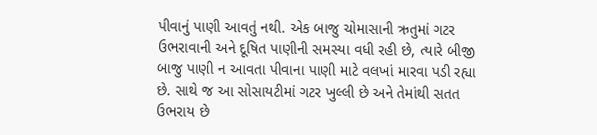પીવાનું પાણી આવતું નથી. એક બાજુ ચોમાસાની ઋતુમાં ગટર ઉભરાવાની અને દૂષિત પાણીની સમસ્યા વધી રહી છે, ત્યારે બીજી બાજુ પાણી ન આવતા પીવાના પાણી માટે વલખાં મારવા પડી રહ્યા છે. સાથે જ આ સોસાયટીમાં ગટર ખુલ્લી છે અને તેમાંથી સતત ઉભરાય છે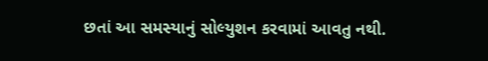છતાં આ સમસ્યાનું સોલ્યુશન કરવામાં આવતુ નથી.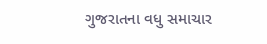ગુજરાતના વધુ સમાચાર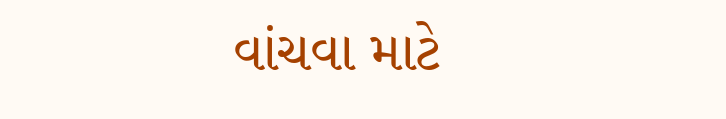વાંચવા માટે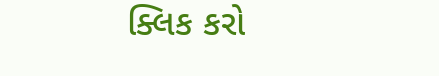ક્લિક કરો